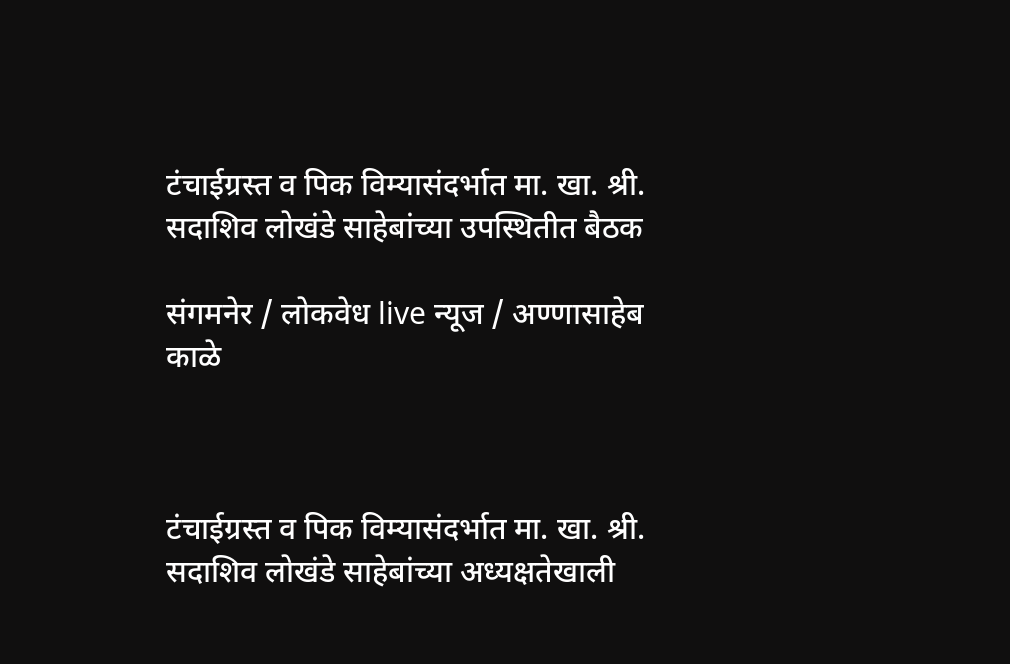टंचाईग्रस्त व पिक विम्यासंदर्भात मा. खा. श्री. सदाशिव लोखंडे साहेबांच्या उपस्थितीत बैठक

संगमनेर / लोकवेध live न्यूज / अण्णासाहेब काळे



टंचाईग्रस्त व पिक विम्यासंदर्भात मा. खा. श्री. सदाशिव लोखंडे साहेबांच्या अध्यक्षतेखाली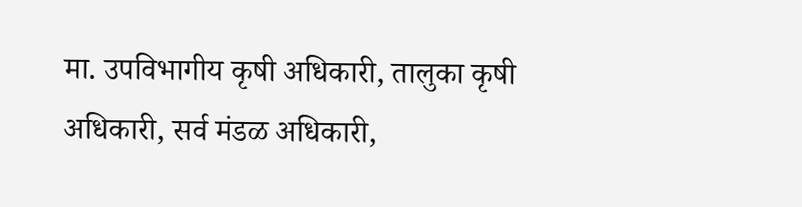मा. उपविभागीय कृषी अधिकारी, तालुका कृषी अधिकारी, सर्व मंडळ अधिकारी,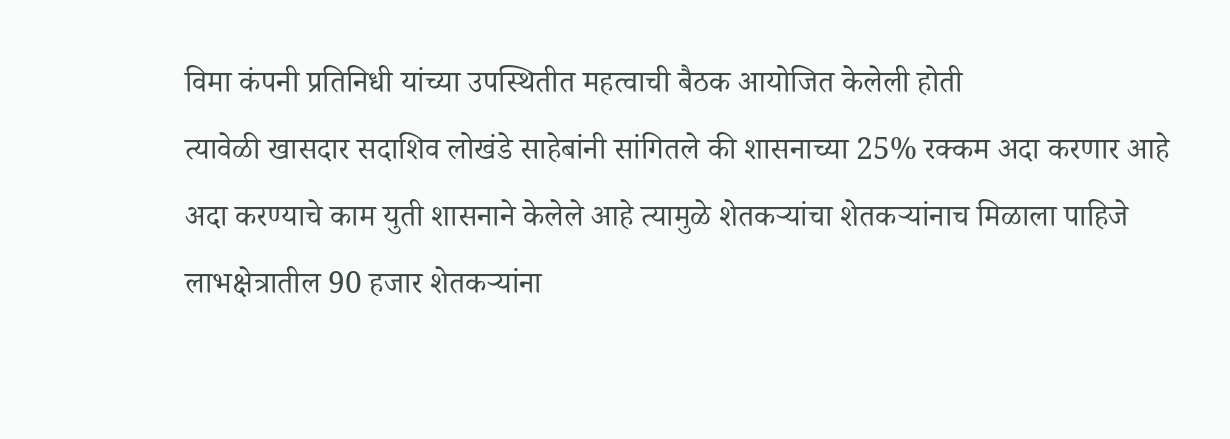विमा कंपनी प्रतिनिधी यांच्या उपस्थितीत महत्वाची बैठक आयोजित केलेली होती
त्यावेळी खासदार सदाशिव लोखंडे साहेबांनी सांगितले की शासनाच्या 25% रक्कम अदा करणार आहे अदा करण्याचे काम युती शासनाने केलेले आहे त्यामुळे शेतकऱ्यांचा शेतकऱ्यांनाच मिळाला पाहिजे लाभक्षेत्रातील 90 हजार शेतकऱ्यांना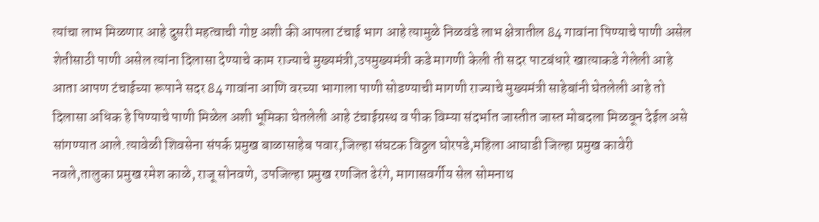त्यांचा लाभ मिळणार आहे दुसरी महत्वाची गोष्ट अशी की आपला टंचाई भाग आहे त्यामुळे निळवंडे लाभ क्षेत्रातील 84 गावांना पिण्याचे पाणी असेल शेतीसाठी पाणी असेल त्यांना दिलासा देण्याचे काम राज्याचे मुख्यमंत्री,उपमुख्यमंत्री कडे मागणी केली ती सदर पाटबंधारे खात्याकडे गेलेली आहे आता आपण टंचाईच्या रूपाने सदर 84 गावांना आणि वरच्या भागाला पाणी सोडण्याची मागणी राज्याचे मुख्यमंत्री साहेबांनी घेतलेली आहे तो दिलासा अधिक हे पिण्याचे पाणी मिळेल अशी भूमिका घेतलेली आहे टंचाईग्रस्थ व पीक विम्या संदर्भात जास्तीत जास्त मोबदला मिळवून देईल असे सांगण्यात आले.त्यावेळी शिवसेना संपर्क प्रमुख बाळासाहेब पवार,जिल्हा संघटक विठ्ठल घोरपडे,महिला आघाडी जिल्हा प्रमुख कावेरी नवले,तालुका प्रमुख रमेश काळे, राजू सोनवणे, उपजिल्हा प्रमुख रणजित ढेरंगे, मागासवर्गीय सेल सोमनाथ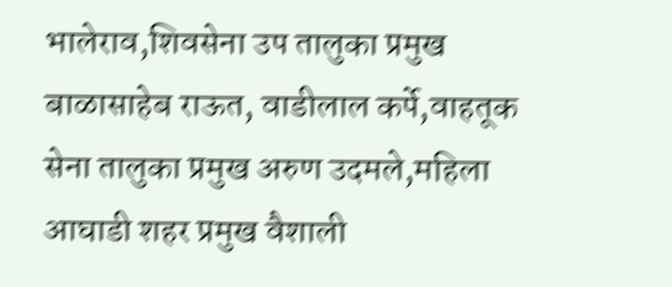भालेराव,शिवसेना उप तालुका प्रमुख बाळासाहेब राऊत, वाडीलाल कर्पे,वाहतूक सेना तालुका प्रमुख अरुण उदमले,महिला आघाडी शहर प्रमुख वैशाली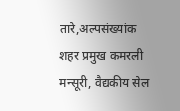तारे,अल्पसंख्यांक शहर प्रमुख कमरली मन्सूरी, वैद्यकीय सेल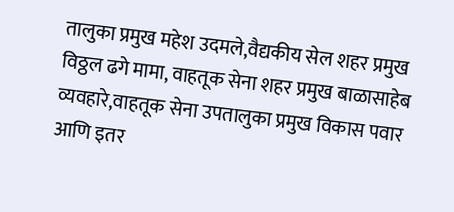तालुका प्रमुख महेश उदमले,वैद्यकीय सेल शहर प्रमुख विठ्ठल ढगे मामा, वाहतूक सेना शहर प्रमुख बाळासाहेब व्यवहारे,वाहतूक सेना उपतालुका प्रमुख विकास पवार आणि इतर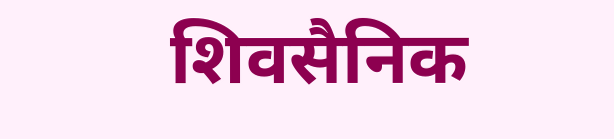शिवसैनिक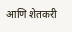आणि शेतकरी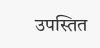उपस्तित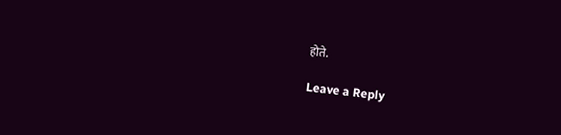होते.

Leave a Reply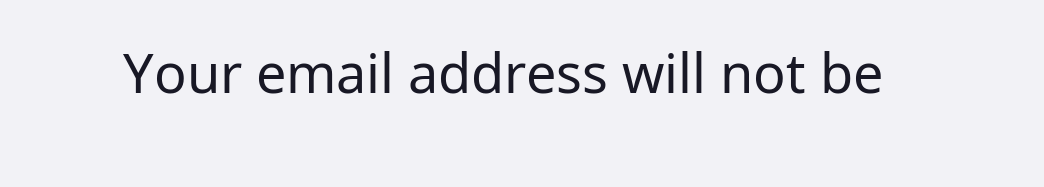Your email address will not be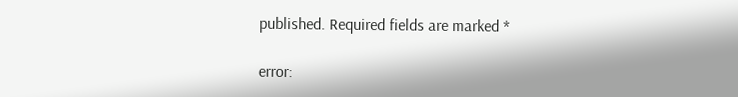published. Required fields are marked *

error: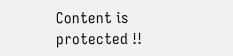Content is protected !!